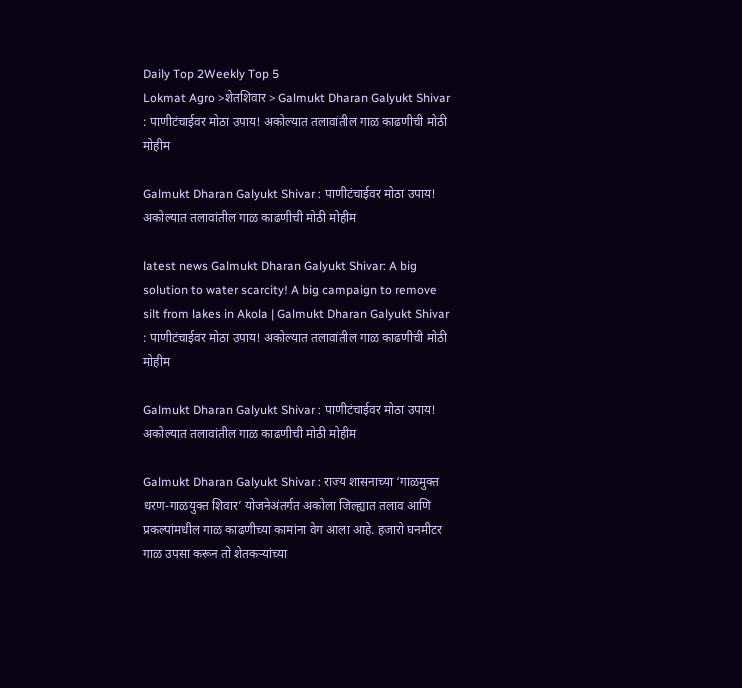Daily Top 2Weekly Top 5
Lokmat Agro >शेतशिवार > Galmukt Dharan Galyukt Shivar : पाणीटंचाईवर मोठा उपाय! अकोल्यात तलावांतील गाळ काढणीची मोठी मोहीम

Galmukt Dharan Galyukt Shivar : पाणीटंचाईवर मोठा उपाय! अकोल्यात तलावांतील गाळ काढणीची मोठी मोहीम

latest news Galmukt Dharan Galyukt Shivar: A big solution to water scarcity! A big campaign to remove silt from lakes in Akola | Galmukt Dharan Galyukt Shivar : पाणीटंचाईवर मोठा उपाय! अकोल्यात तलावांतील गाळ काढणीची मोठी मोहीम

Galmukt Dharan Galyukt Shivar : पाणीटंचाईवर मोठा उपाय! अकोल्यात तलावांतील गाळ काढणीची मोठी मोहीम

Galmukt Dharan Galyukt Shivar : राज्य शासनाच्या ‘गाळमुक्त धरण-गाळयुक्त शिवार’ योजनेअंतर्गत अकोला जिल्ह्यात तलाव आणि प्रकल्पांमधील गाळ काढणीच्या कामांना वेग आला आहे. हजारो घनमीटर गाळ उपसा करून तो शेतकऱ्यांच्या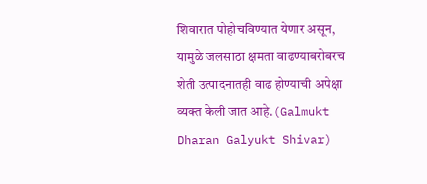शिवारात पोहोचविण्यात येणार असून, यामुळे जलसाठा क्षमता वाढण्याबरोबरच शेती उत्पादनातही वाढ होण्याची अपेक्षा व्यक्त केली जात आहे.(Galmukt Dharan Galyukt Shivar)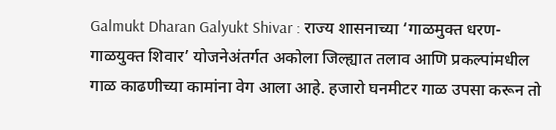Galmukt Dharan Galyukt Shivar : राज्य शासनाच्या ‘गाळमुक्त धरण-गाळयुक्त शिवार’ योजनेअंतर्गत अकोला जिल्ह्यात तलाव आणि प्रकल्पांमधील गाळ काढणीच्या कामांना वेग आला आहे. हजारो घनमीटर गाळ उपसा करून तो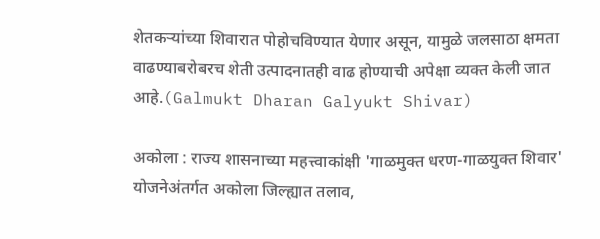शेतकऱ्यांच्या शिवारात पोहोचविण्यात येणार असून, यामुळे जलसाठा क्षमता वाढण्याबरोबरच शेती उत्पादनातही वाढ होण्याची अपेक्षा व्यक्त केली जात आहे.(Galmukt Dharan Galyukt Shivar)

अकोला : राज्य शासनाच्या महत्त्वाकांक्षी 'गाळमुक्त धरण-गाळयुक्त शिवार' योजनेअंतर्गत अकोला जिल्ह्यात तलाव,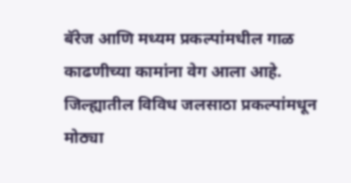बॅरेज आणि मध्यम प्रकल्पांमधील गाळ काढणीच्या कामांना वेग आला आहे. जिल्ह्यातील विविध जलसाठा प्रकल्पांमधून मोठ्या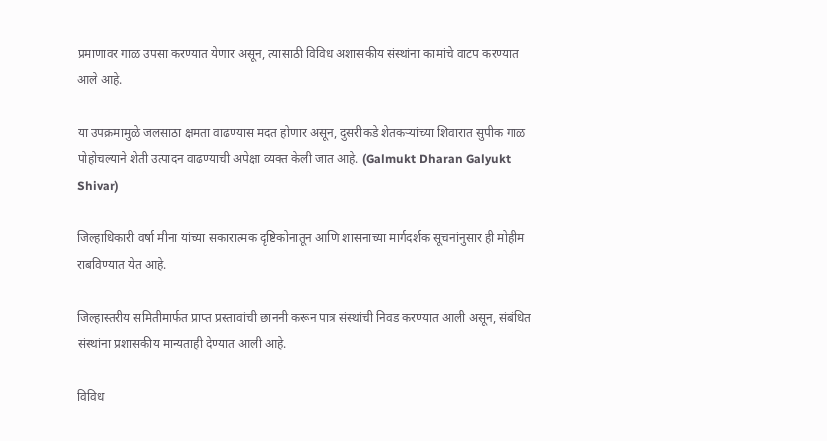प्रमाणावर गाळ उपसा करण्यात येणार असून, त्यासाठी विविध अशासकीय संस्थांना कामांचे वाटप करण्यात आले आहे.

या उपक्रमामुळे जलसाठा क्षमता वाढण्यास मदत होणार असून, दुसरीकडे शेतकऱ्यांच्या शिवारात सुपीक गाळ पोहोचल्याने शेती उत्पादन वाढण्याची अपेक्षा व्यक्त केली जात आहे. (Galmukt Dharan Galyukt Shivar)

जिल्हाधिकारी वर्षा मीना यांच्या सकारात्मक दृष्टिकोनातून आणि शासनाच्या मार्गदर्शक सूचनांनुसार ही मोहीम राबविण्यात येत आहे.

जिल्हास्तरीय समितीमार्फत प्राप्त प्रस्तावांची छाननी करून पात्र संस्थांची निवड करण्यात आली असून, संबंधित संस्थांना प्रशासकीय मान्यताही देण्यात आली आहे.

विविध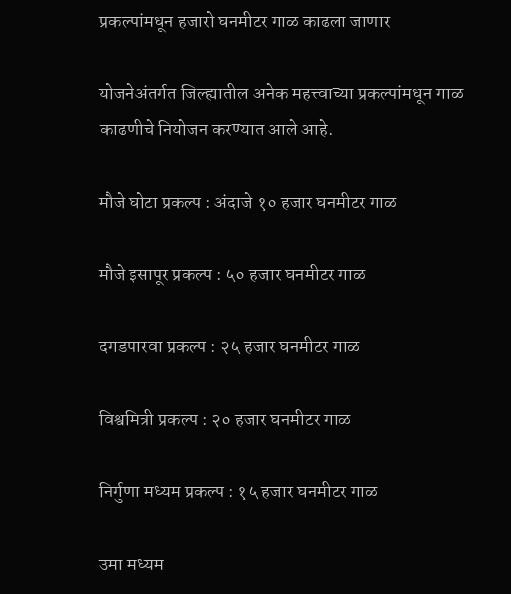प्रकल्पांमधून हजारो घनमीटर गाळ काढला जाणार

योजनेअंतर्गत जिल्ह्यातील अनेक महत्त्वाच्या प्रकल्पांमधून गाळ काढणीचे नियोजन करण्यात आले आहे.

मौजे घोटा प्रकल्प : अंदाजे १० हजार घनमीटर गाळ

मौजे इसापूर प्रकल्प : ५० हजार घनमीटर गाळ

दगडपारवा प्रकल्प : २५ हजार घनमीटर गाळ

विश्वमित्री प्रकल्प : २० हजार घनमीटर गाळ

निर्गुणा मध्यम प्रकल्प : १५ हजार घनमीटर गाळ

उमा मध्यम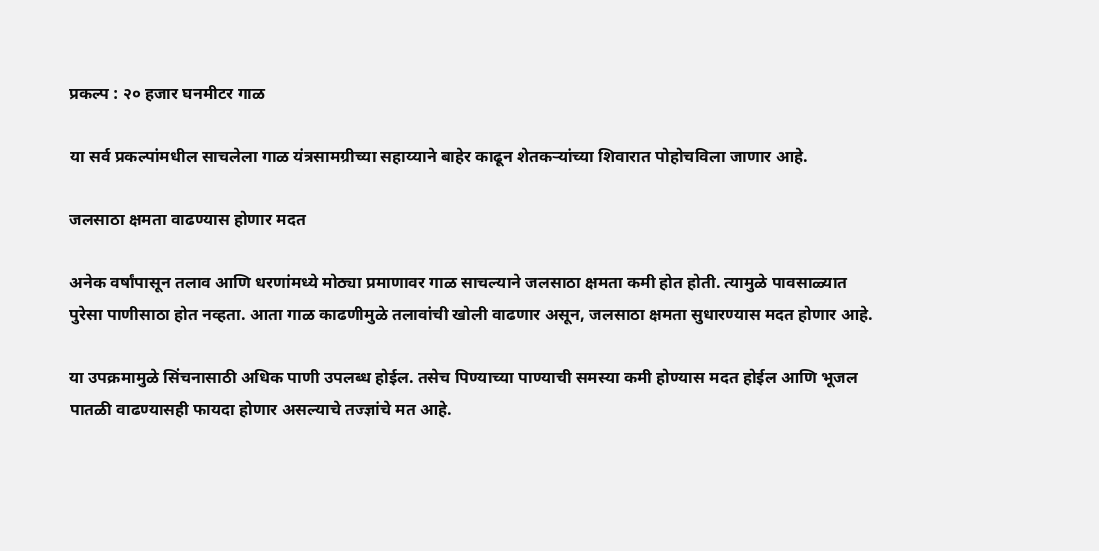प्रकल्प : २० हजार घनमीटर गाळ

या सर्व प्रकल्पांमधील साचलेला गाळ यंत्रसामग्रीच्या सहाय्याने बाहेर काढून शेतकऱ्यांच्या शिवारात पोहोचविला जाणार आहे.

जलसाठा क्षमता वाढण्यास होणार मदत

अनेक वर्षांपासून तलाव आणि धरणांमध्ये मोठ्या प्रमाणावर गाळ साचल्याने जलसाठा क्षमता कमी होत होती. त्यामुळे पावसाळ्यात पुरेसा पाणीसाठा होत नव्हता. आता गाळ काढणीमुळे तलावांची खोली वाढणार असून, जलसाठा क्षमता सुधारण्यास मदत होणार आहे.

या उपक्रमामुळे सिंचनासाठी अधिक पाणी उपलब्ध होईल. तसेच पिण्याच्या पाण्याची समस्या कमी होण्यास मदत होईल आणि भूजल पातळी वाढण्यासही फायदा होणार असल्याचे तज्ज्ञांचे मत आहे.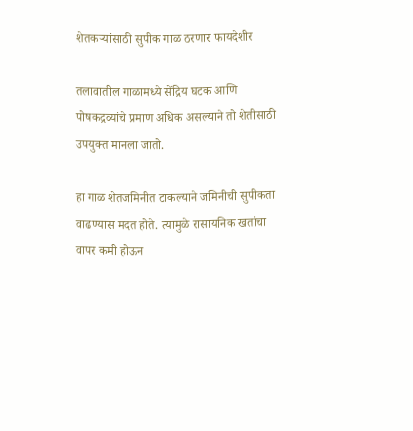शेतकऱ्यांसाठी सुपीक गाळ ठरणार फायदेशीर

तलावातील गाळामध्ये सेंद्रिय घटक आणि पोषकद्रव्यांचे प्रमाण अधिक असल्याने तो शेतीसाठी उपयुक्त मानला जातो.

हा गाळ शेतजमिनीत टाकल्याने जमिनीची सुपीकता वाढण्यास मदत होते. त्यामुळे रासायनिक खतांचा वापर कमी होऊन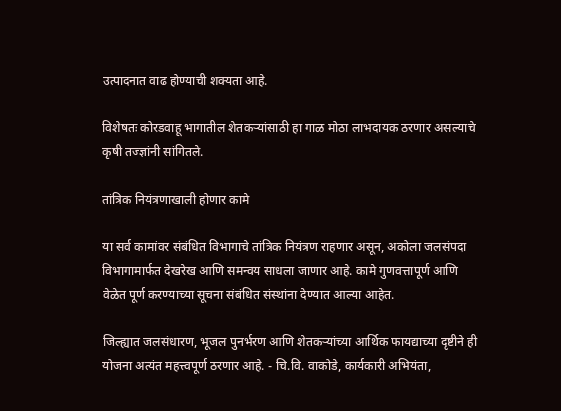उत्पादनात वाढ होण्याची शक्यता आहे.

विशेषतः कोरडवाहू भागातील शेतकऱ्यांसाठी हा गाळ मोठा लाभदायक ठरणार असल्याचे कृषी तज्ज्ञांनी सांगितले.

तांत्रिक नियंत्रणाखाली होणार कामे

या सर्व कामांवर संबंधित विभागाचे तांत्रिक नियंत्रण राहणार असून, अकोला जलसंपदा विभागामार्फत देखरेख आणि समन्वय साधला जाणार आहे. कामे गुणवत्तापूर्ण आणि वेळेत पूर्ण करण्याच्या सूचना संबंधित संस्थांना देण्यात आल्या आहेत.

जिल्ह्यात जलसंधारण, भूजल पुनर्भरण आणि शेतकऱ्यांच्या आर्थिक फायद्याच्या दृष्टीने ही योजना अत्यंत महत्त्वपूर्ण ठरणार आहे. - चि.वि. वाकोडे, कार्यकारी अभियंता,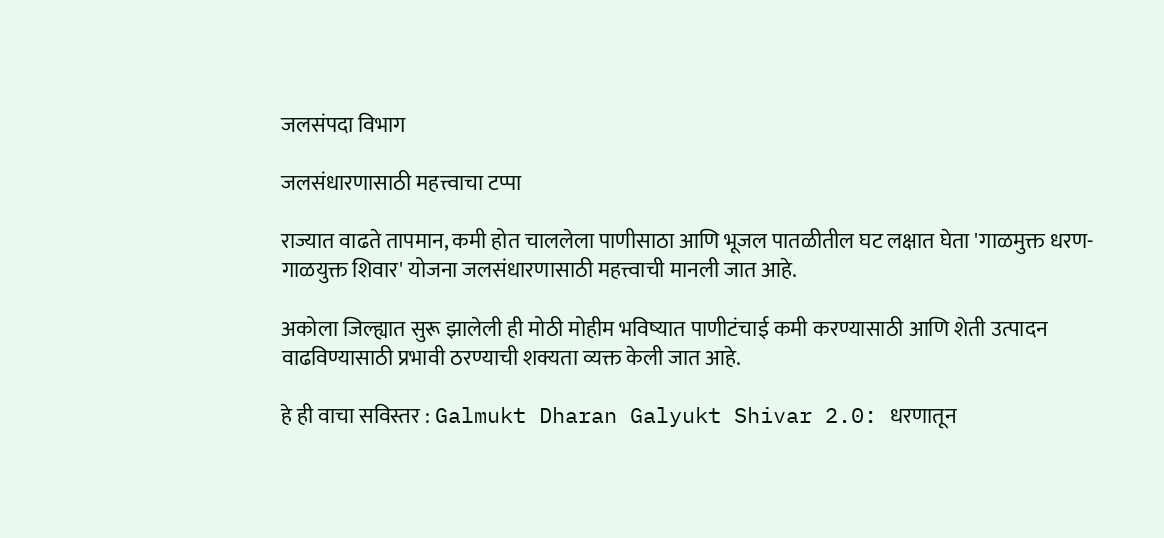जलसंपदा विभाग

जलसंधारणासाठी महत्त्वाचा टप्पा

राज्यात वाढते तापमान, कमी होत चाललेला पाणीसाठा आणि भूजल पातळीतील घट लक्षात घेता 'गाळमुक्त धरण-गाळयुक्त शिवार' योजना जलसंधारणासाठी महत्त्वाची मानली जात आहे.

अकोला जिल्ह्यात सुरू झालेली ही मोठी मोहीम भविष्यात पाणीटंचाई कमी करण्यासाठी आणि शेती उत्पादन वाढविण्यासाठी प्रभावी ठरण्याची शक्यता व्यक्त केली जात आहे.

हे ही वाचा सविस्तर : Galmukt Dharan Galyukt Shivar 2.0: धरणातून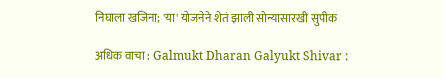निघाला खजिना; 'या' योजनेने शेतं झाली सोन्यासारखी सुपीक

अधिक वाचा : Galmukt Dharan Galyukt Shivar :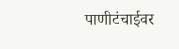पाणीटंचाईवर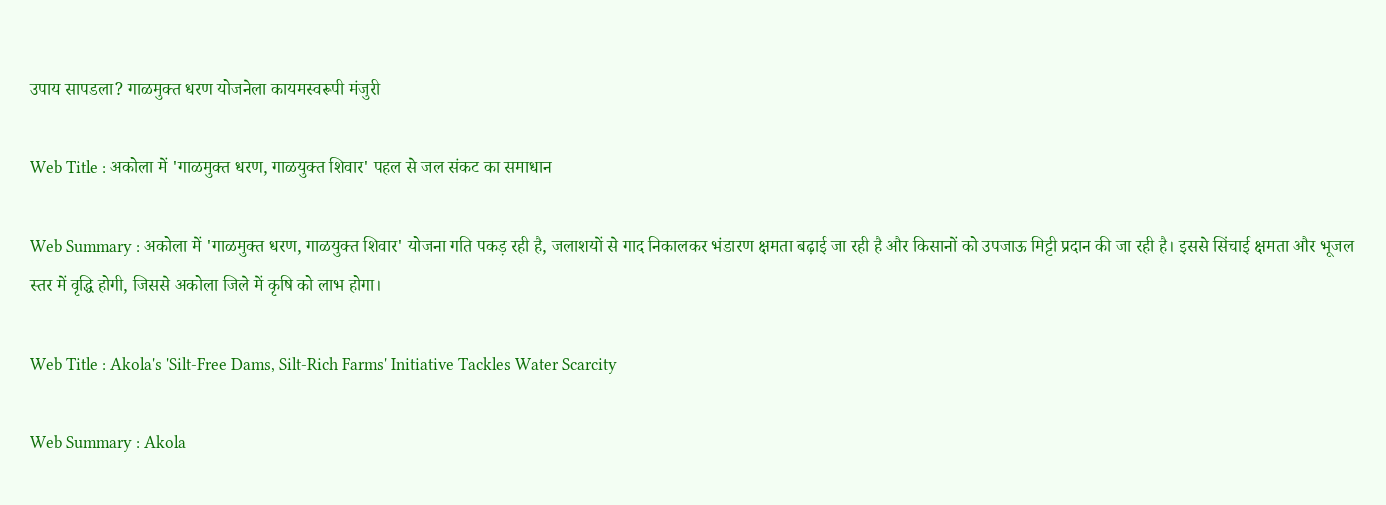उपाय सापडला? गाळमुक्त धरण योजनेला कायमस्वरूपी मंजुरी

Web Title : अकोला में 'गाळमुक्त धरण, गाळयुक्त शिवार' पहल से जल संकट का समाधान

Web Summary : अकोला में 'गाळमुक्त धरण, गाळयुक्त शिवार' योजना गति पकड़ रही है, जलाशयों से गाद निकालकर भंडारण क्षमता बढ़ाई जा रही है और किसानों को उपजाऊ मिट्टी प्रदान की जा रही है। इससे सिंचाई क्षमता और भूजल स्तर में वृद्धि होगी, जिससे अकोला जिले में कृषि को लाभ होगा।

Web Title : Akola's 'Silt-Free Dams, Silt-Rich Farms' Initiative Tackles Water Scarcity

Web Summary : Akola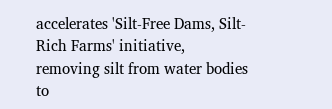accelerates 'Silt-Free Dams, Silt-Rich Farms' initiative, removing silt from water bodies to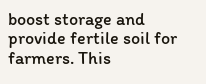boost storage and provide fertile soil for farmers. This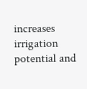increases irrigation potential and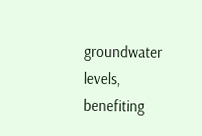groundwater levels, benefiting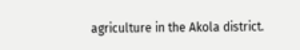agriculture in the Akola district.